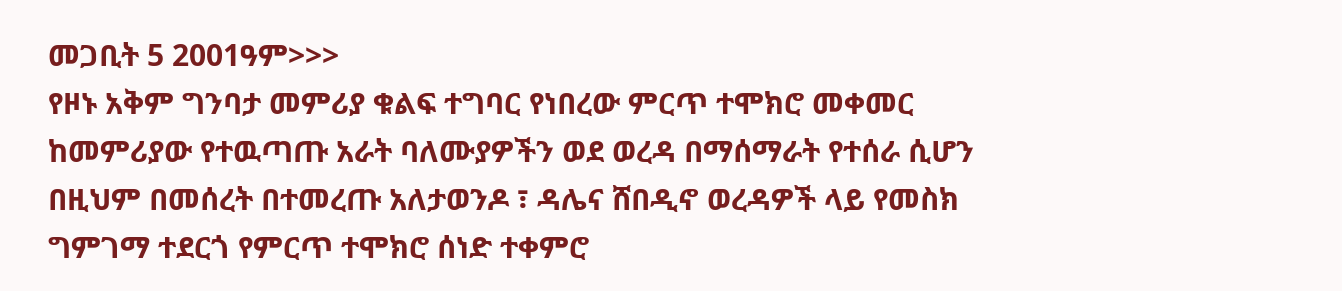መጋቢት 5 2001ዓም>>>
የዞኑ አቅም ግንባታ መምሪያ ቁልፍ ተግባር የነበረው ምርጥ ተሞክሮ መቀመር ከመምሪያው የተዉጣጡ አራት ባለሙያዎችን ወደ ወረዳ በማሰማራት የተሰራ ሲሆን በዚህም በመሰረት በተመረጡ አለታወንዶ ፣ ዳሌና ሸበዲኖ ወረዳዎች ላይ የመስክ ግምገማ ተደርጎ የምርጥ ተሞክሮ ሰነድ ተቀምሮ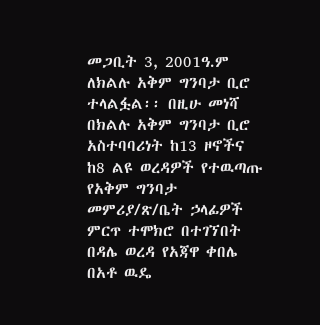መጋቢት 3, 2001ዓ.ም ለክልሉ አቅም ግንባታ ቢሮ ተላልፏል፡፡ በዚሁ መነሻ በክልሉ አቅም ግንባታ ቢሮ አስተባባሪነት ከ13 ዞኖችና ከ8 ልዩ ወረዳዎች የተዉጣጡ የአቅም ግንባታ መምሪያ/ጽ/ቤት ኃላፊዎች ምርጥ ተሞክሮ በተገኘበት በዳሌ ወረዳ የአጃዋ ቀበሌ በአቶ ዉዴ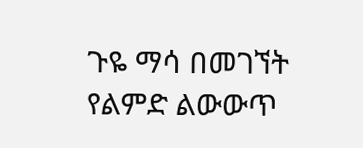ጉዬ ማሳ በመገኘት የልምድ ልውውጥ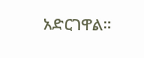አድርገዋል፡፡